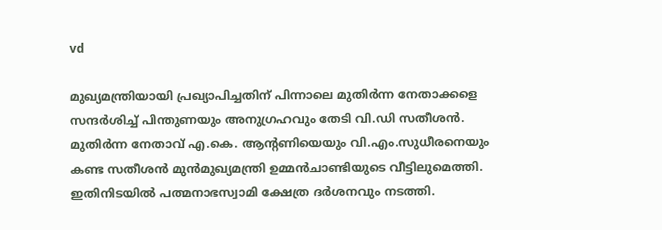vd

മുഖ്യമന്ത്രിയായി പ്രഖ്യാപിച്ചതിന് പിന്നാലെ മുതിര്‍ന്ന നേതാക്കളെ സന്ദര്‍ശിച്ച് പിന്തുണയും അനുഗ്രഹവും തേടി വി.ഡി സതീശന്‍. മുതിര്‍ന്ന നേതാവ് എ.കെ. ആന്‍റണിയെയും വി.എം.സുധീരനെയും കണ്ട സതീശന്‍ മുന്‍മുഖ്യമന്ത്രി ഉമ്മന്‍ചാണ്ടിയുടെ വീട്ടിലുമെത്തി. ഇതിനിടയില്‍ പത്മനാഭസ്വാമി ക്ഷേത്ര ദര്‍ശനവും നടത്തി.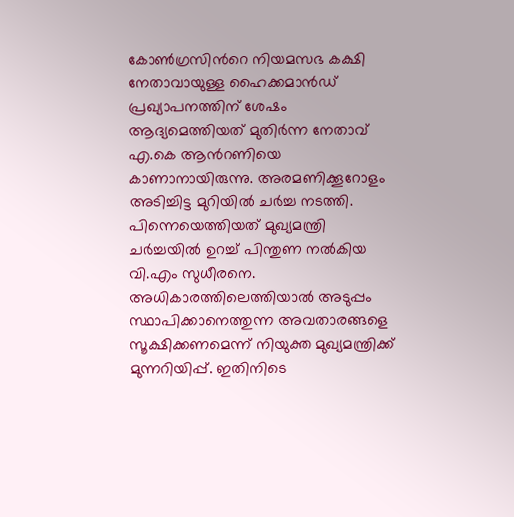കോണ്‍ഗ്രസിന്‍റെ നിയമസഭ കക്ഷി നേതാവായുള്ള ഹൈക്കമാന്‍ഡ് പ്രഖ്യാപനത്തിന് ശേഷം ആദ്യമെത്തിയത് മുതിര്‍ന്ന നേതാവ് എ.കെ ആന്‍റണിയെ കാണാനായിരുന്നു. അരമണിക്കൂറോളം അടിച്ചിട്ട മുറിയില്‍ ചര്‍ച്ച നടത്തി. പിന്നെയെത്തിയത് മുഖ്യമന്ത്രി ചര്‍ച്ചയില്‍ ഉറച്ച് പിന്തുണ നല്‍കിയ വി.എം സുധീരനെ. അധികാരത്തിലെത്തിയാല്‍ അടുപ്പം സ്ഥാപിക്കാനെത്തുന്ന അവതാരങ്ങളെ സൂക്ഷിക്കണമെന്ന് നിയുക്ത മുഖ്യമന്ത്രിക്ക് മുന്നറിയിപ്പ്. ഇതിനിടെ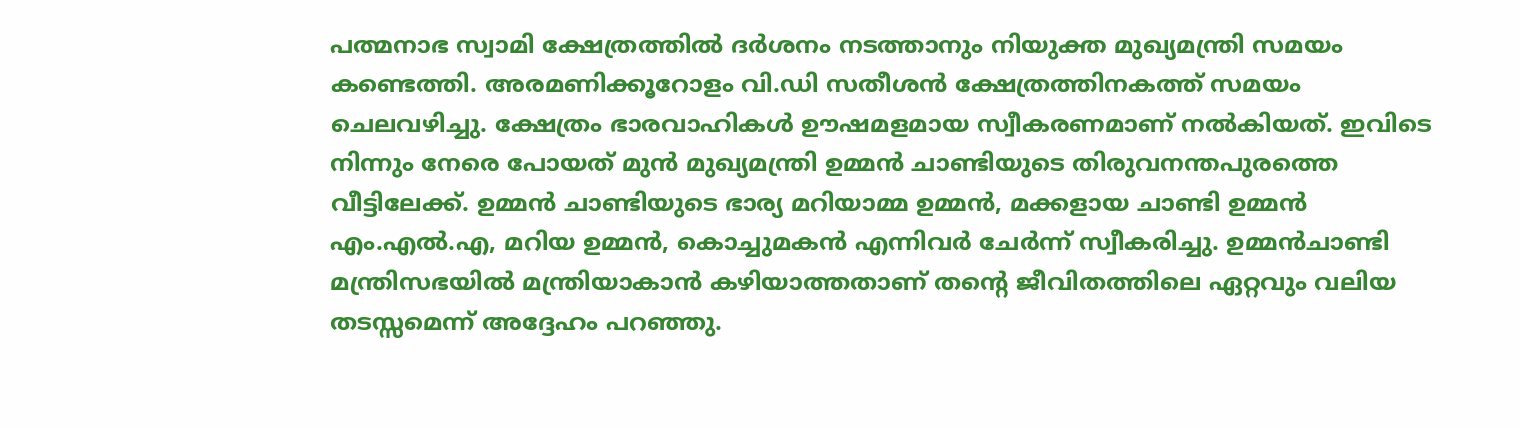പത്മനാഭ സ്വാമി ക്ഷേത്രത്തില്‍ ദര്‍ശനം നടത്താനും നിയുക്ത മുഖ്യമന്ത്രി സമയം കണ്ടെത്തി. അരമണിക്കൂറോളം വി.ഡി സതീശന്‍ ക്ഷേത്രത്തിനകത്ത് സമയം ചെലവഴിച്ചു. ക്ഷേത്രം ഭാരവാഹികള്‍ ഊഷമളമായ സ്വീകരണമാണ് നല്‍കിയത്. ഇവിടെ നിന്നും നേരെ പോയത് മുന്‍ മുഖ്യമന്ത്രി ഉമ്മന്‍ ചാണ്ടിയുടെ തിരുവനന്തപുരത്തെ വീട്ടിലേക്ക്. ഉമ്മന്‍ ചാണ്ടിയുടെ ഭാര്യ മറിയാമ്മ ഉമ്മന്‍, മക്കളായ ചാണ്ടി ഉമ്മന്‍ എം.എല്‍.എ, മറിയ ഉമ്മന്‍, കൊച്ചുമകന്‍ എന്നിവര്‍ ചേര്‍ന്ന് സ്വീകരിച്ചു. ഉമ്മന്‍ചാണ്ടി മന്ത്രിസഭയില്‍ മന്ത്രിയാകാന്‍ കഴിയാത്തതാണ് തന്‍റെ ജീവിതത്തിലെ ഏറ്റവും വലിയ തടസ്സമെന്ന് അദ്ദേഹം പറഞ്ഞു.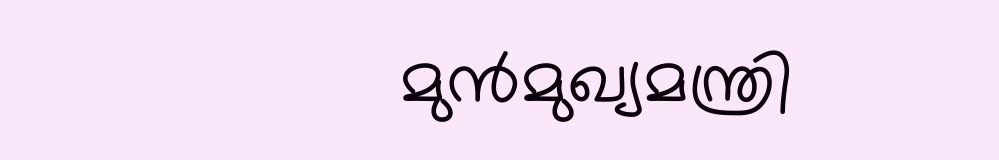മുന്‍മുഖ്യമന്ത്രി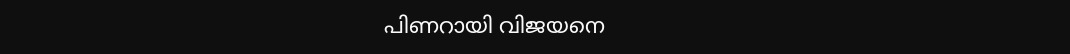പിണറായി വിജയനെ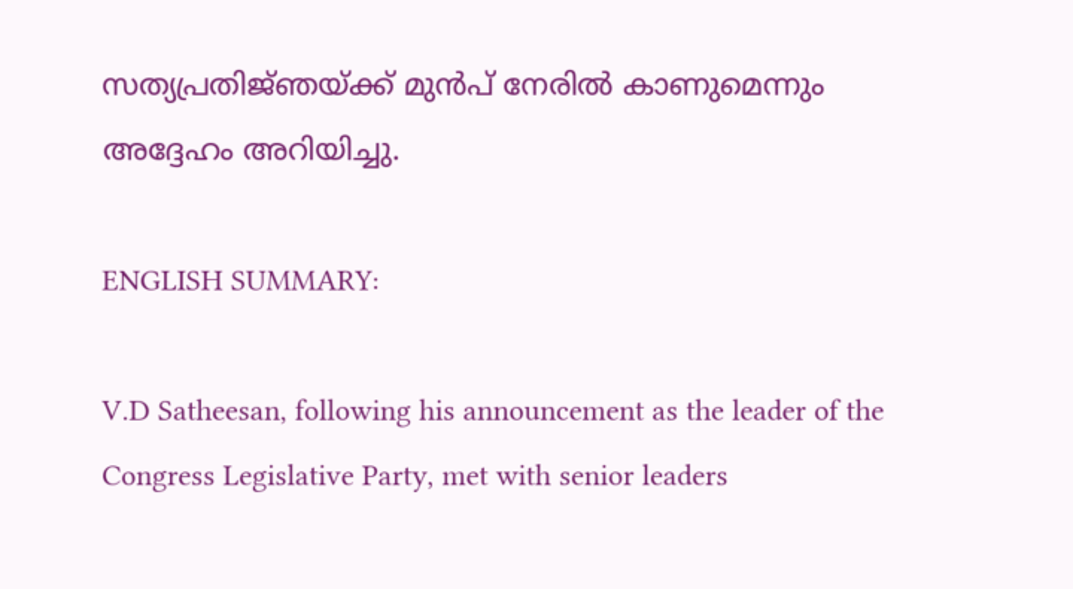സത്യപ്രതിജ്‍ഞയ്ക്ക് മുന്‍പ് നേരില്‍ കാണുമെന്നും അദ്ദേഹം അറിയിച്ചു.

ENGLISH SUMMARY:

V.D Satheesan, following his announcement as the leader of the Congress Legislative Party, met with senior leaders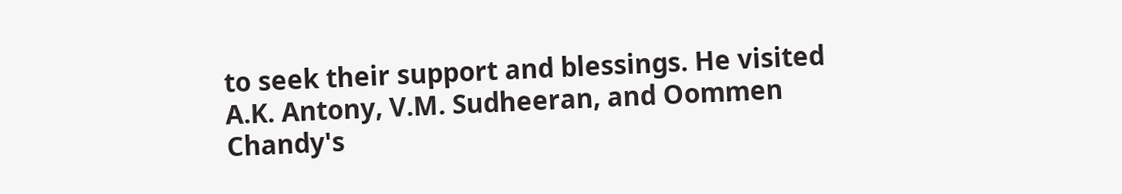to seek their support and blessings. He visited A.K. Antony, V.M. Sudheeran, and Oommen Chandy's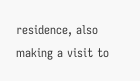residence, also making a visit to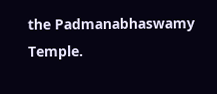the Padmanabhaswamy Temple.